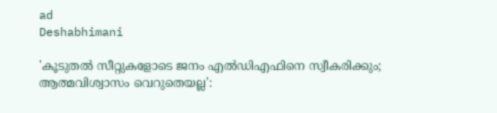ad
Deshabhimani

'കൂടുതൽ സീറ്റുകളോടെ ജനം എൽഡിഎഫിനെ സ്വീകരിക്കും; ആത്മവിശ്വാസം വെറുതെയല്ല':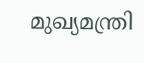മുഖ്യമന്ത്രി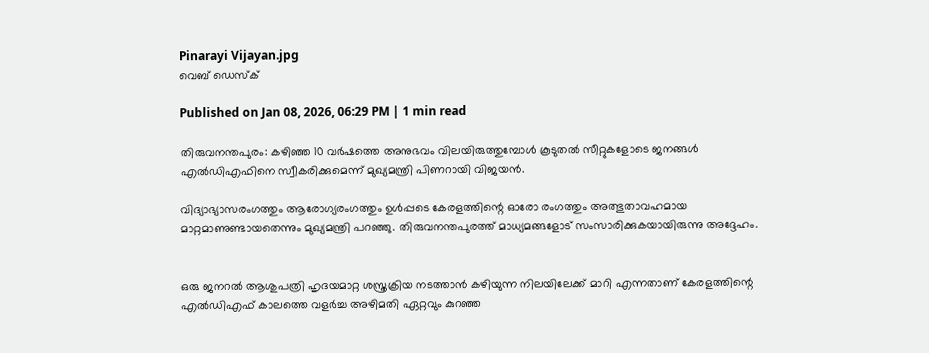Pinarayi Vijayan.jpg
വെബ് ഡെസ്ക്

Published on Jan 08, 2026, 06:29 PM | 1 min read

തിരുവനന്തപുരം: കഴിഞ്ഞ 10 വർഷത്തെ അനുഭവം വിലയിരുത്തുമ്പോൾ കൂടുതൽ സീറ്റുകളോടെ ജനങ്ങൾ എൽഡിഎഫിനെ സ്വീകരിക്കുമെന്ന് മുഖ്യമന്ത്രി പിണറായി വിജയൻ.

വിദ്യാഭ്യാസരംഗത്തും ആരോഗ്യരംഗത്തും ഉൾപ്പടെ കേരളത്തിന്റെ ഓരോ രംഗത്തും അത്ഭുതാവഹമായ മാറ്റമാണുണ്ടായതെന്നും മുഖ്യമന്ത്രി പറഞ്ഞു. തിരുവനന്തപുരത്ത് മാധ്യമങ്ങളോട് സംസാരിക്കുകയായിരുന്നു അദ്ദേഹം.


ഒരു ജനറൽ ആശുപത്രി ഹൃദയമാറ്റ ശസ്ത്രക്രിയ നടത്താൻ കഴിയുന്ന നിലയിലേക്ക് മാറി എന്നതാണ് കേരളത്തിന്റെ എൽഡിഎഫ് കാലത്തെ വളർച്ച അഴിമതി ഏറ്റവും കുറഞ്ഞ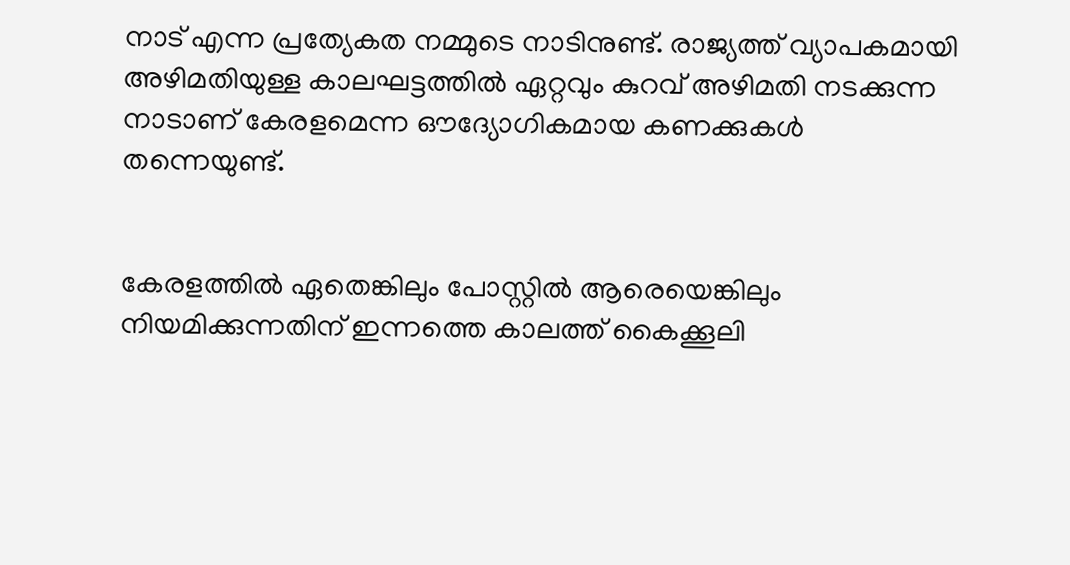നാട് എന്ന പ്രത്യേകത നമ്മുടെ നാടിനുണ്ട്. രാജ്യത്ത് വ്യാപകമായി അഴിമതിയുള്ള കാലഘട്ടത്തിൽ ഏറ്റവും കുറവ് അഴിമതി നടക്കുന്ന നാടാണ് കേരളമെന്ന ഔദ്യോഗികമായ കണക്കുകൾ തന്നെയുണ്ട്.


കേരളത്തിൽ ഏതെങ്കിലും പോസ്റ്റിൽ ആരെയെങ്കിലും നിയമിക്കുന്നതിന് ഇന്നത്തെ കാലത്ത് കൈക്കൂലി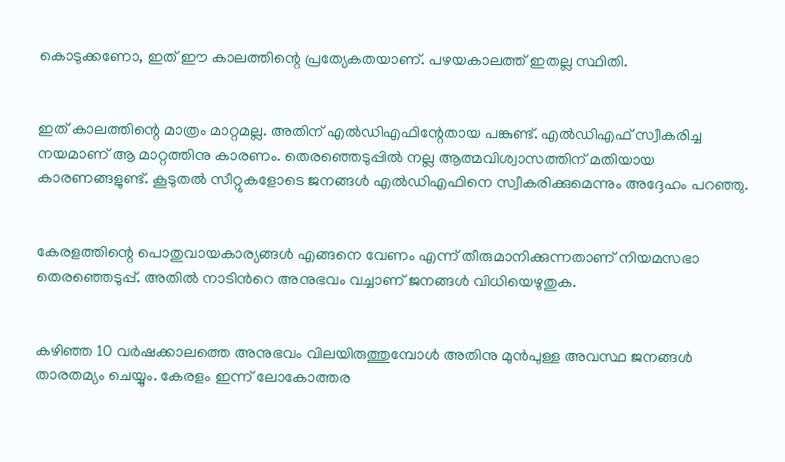കൊടുക്കണോ, ഇത് ഈ കാലത്തിന്റെ പ്രത്യേകതയാണ്. പഴയകാലത്ത് ഇതല്ല സ്ഥിതി.


ഇത് കാലത്തിന്റെ മാത്രം മാറ്റമല്ല. അതിന് എൽഡിഎഫിന്റേതായ പങ്കുണ്ട്. എൽഡിഎഫ് സ്വീകരിച്ച നയമാണ് ആ മാറ്റത്തിനു കാരണം. തെരഞ്ഞെടുപ്പിൽ നല്ല ആത്മവിശ്വാസത്തിന് മതിയായ കാരണങ്ങളുണ്ട്. കൂടുതൽ സീറ്റുകളോടെ ജനങ്ങൾ എൽഡിഎഫിനെ സ്വീകരിക്കുമെന്നും അദ്ദേഹം പറഞ്ഞു.


കേരളത്തിന്റെ പൊതുവായകാര്യങ്ങൾ എങ്ങനെ വേണം എന്ന് തീരുമാനിക്കുന്നതാണ് നിയമസഭാ തെരഞ്ഞെടുപ്പ്. അതിൽ നാടിൻറെ അനുഭവം വച്ചാണ് ജനങ്ങൾ വിധിയെഴുതുക.


കഴിഞ്ഞ 10 വർഷക്കാലത്തെ അനുഭവം വിലയിരുത്തുമ്പോൾ അതിനു മുൻപുള്ള അവസ്ഥ ജനങ്ങൾ താരതമ്യം ചെയ്യും. കേരളം ഇന്ന് ലോകോത്തര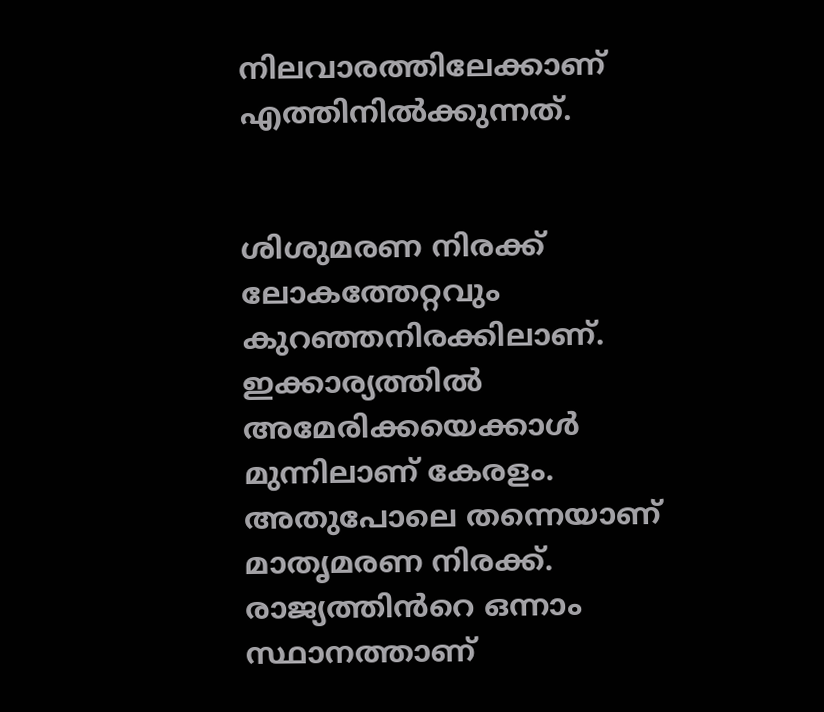നിലവാരത്തിലേക്കാണ് എത്തിനിൽക്കുന്നത്.


ശിശുമരണ നിരക്ക് ലോകത്തേറ്റവും കുറഞ്ഞനിരക്കിലാണ്. ഇക്കാര്യത്തിൽ അമേരിക്കയെക്കാൾ മുന്നിലാണ് കേരളം. അതുപോലെ തന്നെയാണ് മാതൃമരണ നിരക്ക്. രാജ്യത്തിൻറെ ഒന്നാം സ്ഥാനത്താണ്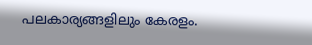പലകാര്യങ്ങളിലും കേരളം.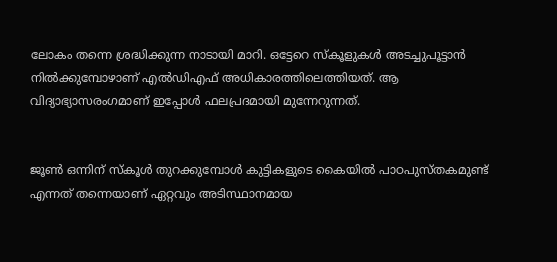ലോകം തന്നെ ശ്രദ്ധിക്കുന്ന നാടായി മാറി. ഒട്ടേറെ സ്കൂളുകൾ അടച്ചുപൂട്ടാൻ നിൽക്കുമ്പോഴാണ് എൽഡിഎഫ് അധികാരത്തിലെത്തിയത്. ആ വിദ്യാഭ്യാസരംഗമാണ് ഇപ്പോൾ ഫലപ്രദമായി മുന്നേറുന്നത്.


ജൂൺ ഒന്നിന് സ്കൂൾ തുറക്കുമ്പോൾ കുട്ടികളുടെ കൈയിൽ പാഠപുസ്തകമുണ്ട് എന്നത് തന്നെയാണ് ഏറ്റവും അടിസ്ഥാനമായ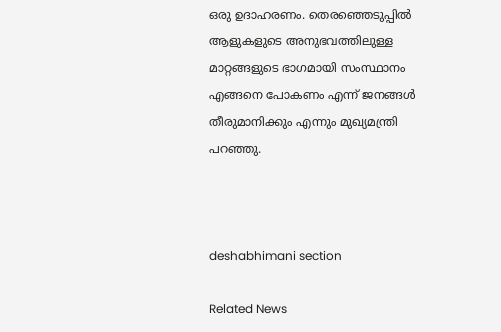ഒരു ഉദാഹരണം. തെരഞ്ഞെടുപ്പിൽ ആളുകളുടെ അനുഭവത്തിലുള്ള മാറ്റങ്ങളുടെ ഭാഗമായി സംസ്ഥാനം എങ്ങനെ പോകണം എന്ന് ജനങ്ങൾ തീരുമാനിക്കും എന്നും മുഖ്യമന്ത്രി പറഞ്ഞു.



deshabhimani section

Related News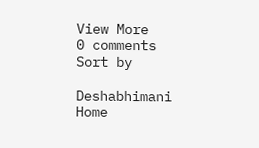View More
0 comments
Sort by

Deshabhimani
Home